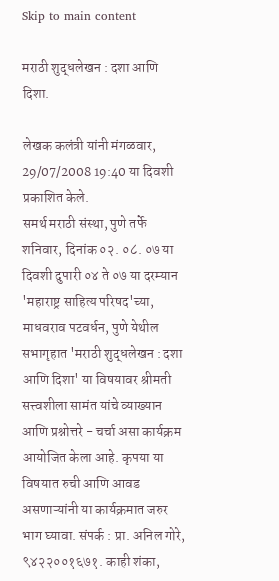Skip to main content

मराठी शुद्धलेखन : दशा आणि दिशा.

लेखक कलंत्री यांनी मंगळवार, 29/07/2008 19:40 या दिवशी प्रकाशित केले.
समर्थ मराठी संस्था, पुणे तर्फे शनिवार, दिनांक ०२. ०८. ०७ या दिवशी दुपारी ०४ ते ०७ या दरम्यान 'महाराष्ट्र साहित्य परिषद'च्या, माधवराव पटवर्धन, पुणे येथील सभागृहात 'मराठी शुद्धलेखन : दशा आणि दिशा' या विषयावर श्रीमती सत्त्वशीला सामंत यांचे व्याख्यान आणि प्रश्नोत्तरे - चर्चा असा कार्यक्रम आयोजित केला आहे. कृपया या विषयात रुची आणि आवड असणाऱ्यांनी या कार्यक्रमात जरुर भाग घ्यावा. संपर्क : प्रा. अनिल गोरे, ९४२२००१६७१. काही शंका,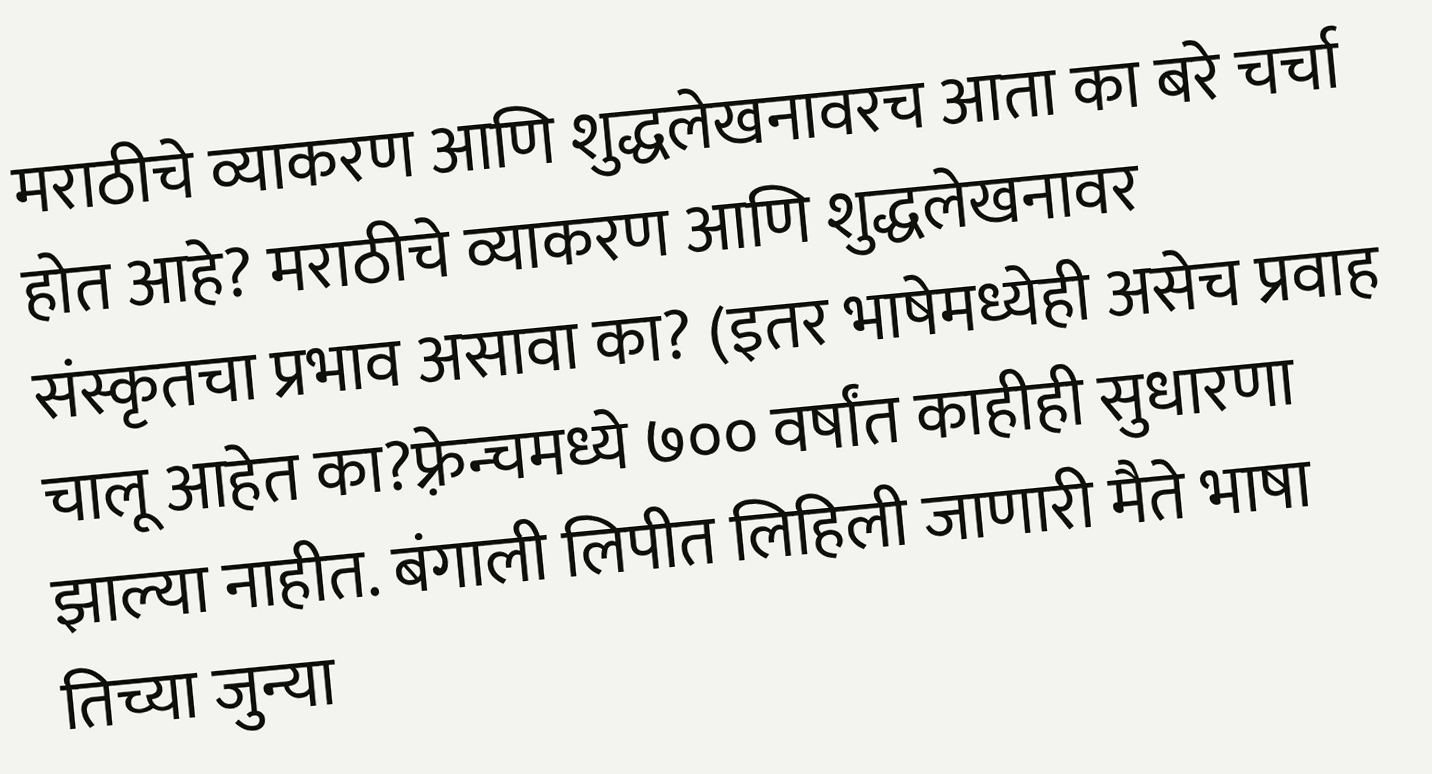मराठीचे व्याकरण आणि शुद्धलेखनावरच आता का बरे चर्चा होत आहे? मराठीचे व्याकरण आणि शुद्धलेखनावर संस्कृतचा प्रभाव असावा का? (इतर भाषेमध्येही असेच प्रवाह चालू आहेत का?फ़्रेन्चमध्ये ७०० वर्षांत काहीही सुधारणा झाल्या नाहीत. बंगाली लिपीत लिहिली जाणारी मैते भाषा तिच्या जुन्या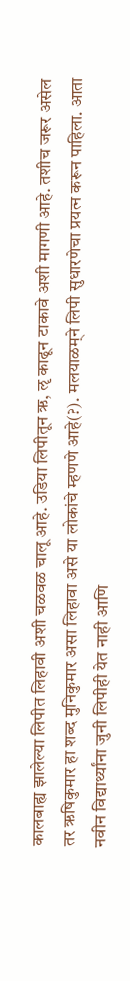कालबाह्य झालेल्या लिपीत लिहावी अशी चळवळ चालू आहे. उडिया लिपीतून ऋ, ॡ काढून टाकावे अशी मागणी आहे. तशीच जरूर असेल तर ऋषिकुमार हा शब्द मुनिकुमार असा लिहावा असे या लोकांचे म्हणणे आहे(?). मलयाळम्‌ने लिपी सुधारणेचा प्रयत्‍न करून पाहिला. आता नवीन विद्यार्थ्यांना जुनी लिपीही येत नाही आणि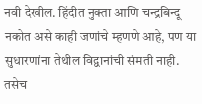नवी देखील. हिंदीत नुक्ता आणि चन्द्रबिन्दू नकोत असे काही जणांचे म्हणणे आहे, पण या सुधारणांना तेथील विद्वानांची संमती नाही. तसेच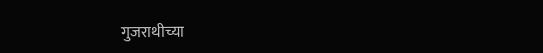गुजराथीच्या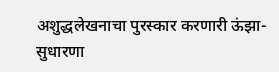अशुद्धलेखनाचा पुरस्कार करणारी ऊंझा-सुधारणा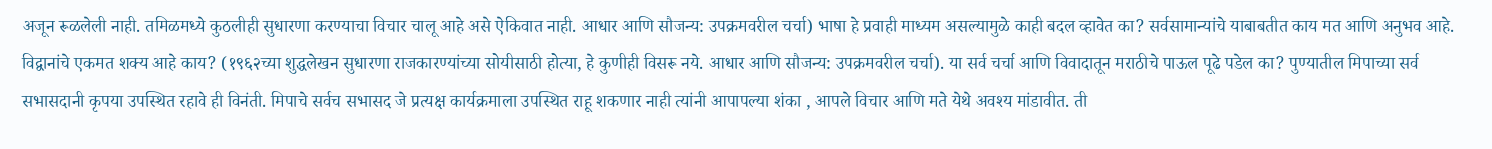अजून रूळलेली नाही. तमिळमध्ये कुठलीही सुधारणा करण्याचा विचार चालू आहे असे ऐकिवात नाही. आधार आणि सौजन्य: उपक्रमवरील चर्चा) भाषा हे प्रवाही माध्यम असल्यामुळे काही बदल व्हावेत का? सर्वसामान्यांचे याबाबतीत काय मत आणि अनुभव आहे. विद्वानांचे एकमत शक्य आहे काय? (१९६२च्या शुद्धलेखन सुधारणा राजकारण्यांच्या सोयीसाठी होत्या, हे कुणीही विसरू नये. आधार आणि सौजन्य: उपक्रमवरील चर्चा). या सर्व चर्चा आणि विवादातून मराठीचे पाऊल पूढे पडेल का? पुण्यातील मिपाच्या सर्व सभासदानी कृपया उपस्थित रहावे ही विनंती. मिपाचे सर्वच सभासद जे प्रत्यक्ष कार्यक्रमाला उपस्थित राहू शकणार नाही त्यांनी आपापल्या शंका , आपले विचार आणि मते येथे अवश्य मांडावीत. ती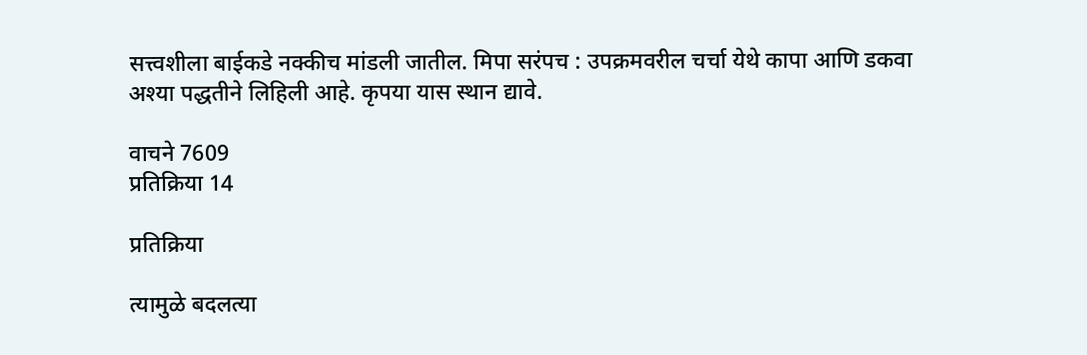सत्त्वशीला बाईकडे नक्कीच मांडली जातील. मिपा सरंपच : उपक्रमवरील चर्चा येथे कापा आणि डकवा अश्या पद्धतीने लिहिली आहे. कृपया यास स्थान द्यावे.

वाचने 7609
प्रतिक्रिया 14

प्रतिक्रिया

त्यामुळे बदलत्या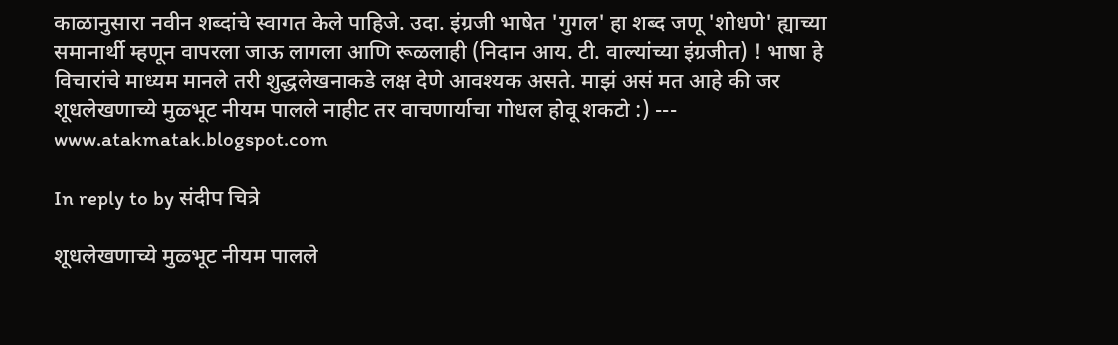काळानुसारा नवीन शब्दांचे स्वागत केले पाहिजे. उदा. इंग्रजी भाषेत 'गुगल' हा शब्द जणू 'शोधणे' ह्याच्या समानार्थी म्हणून वापरला जाऊ लागला आणि रूळलाही (निदान आय. टी. वाल्यांच्या इंग्रजीत) ! भाषा हे विचारांचे माध्यम मानले तरी शुद्धलेखनाकडे लक्ष देणे आवश्यक असते. माझं असं मत आहे की जर शूधलेखणाच्ये मुळ्भूट नीयम पालले नाहीट तर वाचणार्याचा गोधल होवू शकटो :) --- www.atakmatak.blogspot.com

In reply to by संदीप चित्रे

शूधलेखणाच्ये मुळ्भूट नीयम पालले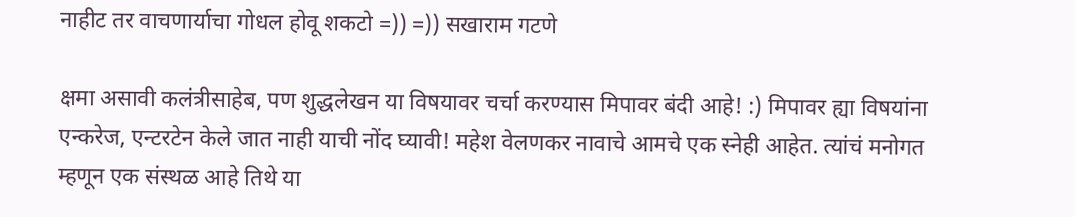नाहीट तर वाचणार्याचा गोधल होवू शकटो =)) =)) सखाराम गटणे

क्षमा असावी कलंत्रीसाहेब, पण शुद्धलेखन या विषयावर चर्चा करण्यास मिपावर बंदी आहे! :) मिपावर ह्या विषयांना एन्करेज, एन्टरटेन केले जात नाही याची नोंद घ्यावी! महेश वेलणकर नावाचे आमचे एक स्नेही आहेत. त्यांचं मनोगत म्हणून एक संस्थळ आहे तिथे या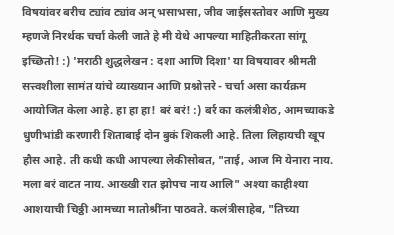विषयांवर बरीच ट्यांव ट्यांव अन् भसाभसा, जीव जाईसस्तोवर आणि मुख्य म्हणजे निरर्थक चर्चा केली जाते हे मी येथे आपल्या माहितीकरता सांगू इच्छितो! :) 'मराठी शुद्धलेखन : दशा आणि दिशा' या विषयावर श्रीमती सत्त्वशीला सामंत यांचे व्याख्यान आणि प्रश्नोत्तरे - चर्चा असा कार्यक्रम आयोजित केला आहे. हा हा हा! बरं बरं! :) बर्र का कलंत्रीशेठ, आमच्याकडे धुणीभांडी करणारी शिताबाई दोन बुकं शिकली आहे. तिला लिहायची खूप हौस आहे. ती कधी कधी आपल्या लेकीसोबत, "ताई, आज मि येनारा नाय. मला बरं वाटत नाय. आख्खी रात झोपच नाय आलि" अश्या काहीश्या आशयाची चिठ्ठी आमच्या मातोश्रींना पाठवते. कलंत्रीसाहेब, "तिच्या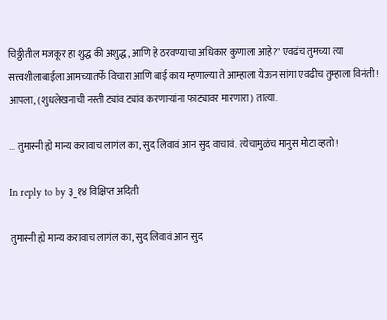चिठ्ठीतील मजकूर हा शुद्ध की अशुद्ध, आणि हे ठरवण्याचा अधिकार कुणाला आहे?" एवढंच तुमच्या त्या सत्त्वशीलाबाईला आमच्यातर्फे विचारा आणि बाई काय म्हणाल्या ते आम्हाला येऊन सांगा एवढीच तुम्हाला विनंती! आपला, (शुधलेखनाची नस्ती ट्यांव ट्यांव करणार्‍यांना फाट्यावर मारणारा) तात्या.

... तुमास्नी ह्ये मान्य करावाच लागंल का, सुद लिवावं आन सुद वाचावं. त्येचामुळंच मानुस मोटा व्हतो!

In reply to by ३_१४ विक्षिप्त अदिती

तुमास्नी ह्ये मान्य करावाच लागंल का, सुद लिवावं आन सुद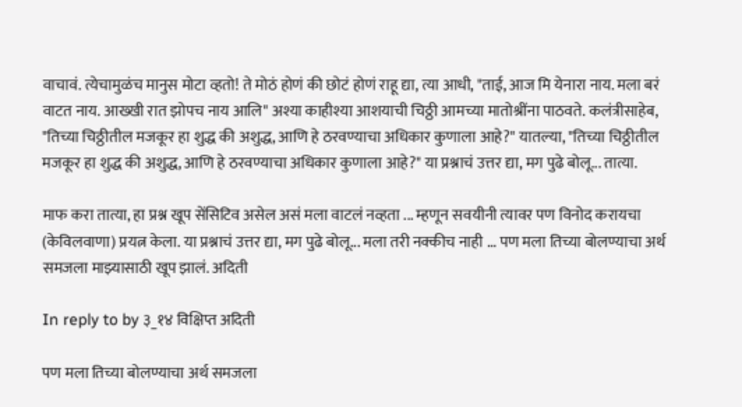वाचावं. त्येचामुळंच मानुस मोटा व्हतो! ते मोठं होणं की छोटं होणं राहू द्या, त्या आधी, "ताई, आज मि येनारा नाय. मला बरं वाटत नाय. आख्खी रात झोपच नाय आलि" अश्या काहीश्या आशयाची चिठ्ठी आमच्या मातोश्रींना पाठवते. कलंत्रीसाहेब, "तिच्या चिठ्ठीतील मजकूर हा शुद्ध की अशुद्ध, आणि हे ठरवण्याचा अधिकार कुणाला आहे?" यातल्या, "तिच्या चिठ्ठीतील मजकूर हा शुद्ध की अशुद्ध, आणि हे ठरवण्याचा अधिकार कुणाला आहे?" या प्रश्नाचं उत्तर द्या, मग पुढे बोलू... तात्या.

माफ करा तात्या, हा प्रश्न खूप सेंसिटिव असेल असं मला वाटलं नव्हता ... म्हणून सवयीनी त्यावर पण विनोद करायचा (केविलवाणा) प्रयत्न केला. या प्रश्नाचं उत्तर द्या, मग पुढे बोलू... मला तरी नक्कीच नाही ... पण मला तिच्या बोलण्याचा अर्थ समजला माझ्यासाठी खूप झालं. अदिती

In reply to by ३_१४ विक्षिप्त अदिती

पण मला तिच्या बोलण्याचा अर्थ समजला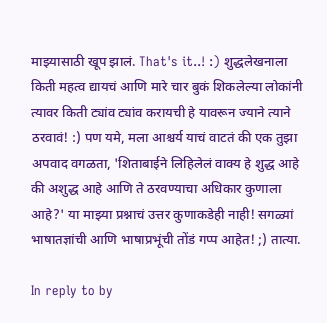माझ्यासाठी खूप झालं. That's it..! :) शुद्धलेखनाला किती महत्व द्यायचं आणि मारे चार बुकं शिकलेल्या लोकांनी त्यावर किती ट्यांव ट्यांव करायची हे यावरून ज्याने त्याने ठरवावं! :) पण यमे, मला आश्चर्य याचं वाटतं की एक तुझा अपवाद वगळता, 'शिताबाईने लिहिलेलं वाक्य हे शुद्ध आहे की अशुद्ध आहे आणि ते ठरवण्याचा अधिकार कुणाला आहे?' या माझ्या प्रश्नाचं उत्तर कुणाकडेही नाही! सगळ्यां भाषातज्ञांची आणि भाषाप्रभूंची तोंडं गप्प आहेत! ;) तात्या.

In reply to by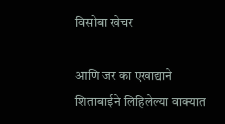विसोबा खेचर

आणि जर का एखाद्याने शिताबाईने लिहिलेल्या वाक्यात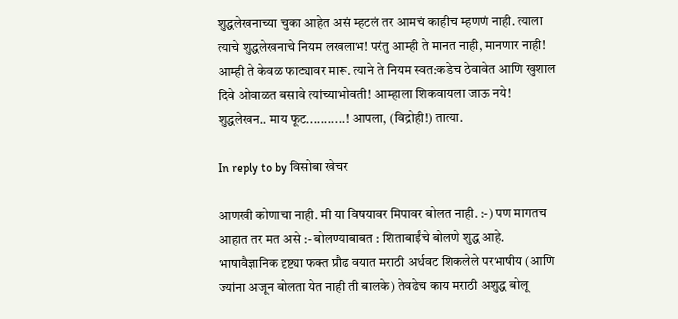शुद्धलेखनाच्या चुका आहेत असं म्हटलं तर आमचं काहीच म्हणणं नाही. त्याला त्याचे शुद्धलेखनाचे नियम लखलाभ! परंतु आम्ही ते मानत नाही, मानणार नाही! आम्ही ते केवळ फाट्यावर मारू. त्याने ते नियम स्वत:कडेच ठेवावेत आणि खुशाल दिवे ओवाळत बसावे त्यांच्याभोवती! आम्हाला शिकवायला जाऊ नये! शुद्धलेखन.. माय फूट...........! आपला, (विद्रोही!) तात्या.

In reply to by विसोबा खेचर

आणखी कोणाचा नाही. मी या विषयावर मिपावर बोलत नाही. :-) पण मागतच आहात तर मत असे :- बोलण्याबाबत : शिताबाईंचे बोलणे शुद्ध आहे. भाषावैज्ञानिक दृष्ट्या फक्त प्रौढ वयात मराठी अर्धवट शिकलेले परभाषीय (आणि ज्यांना अजून बोलता येत नाही ती बालके) तेवढेच काय मराठी अशुद्ध बोलू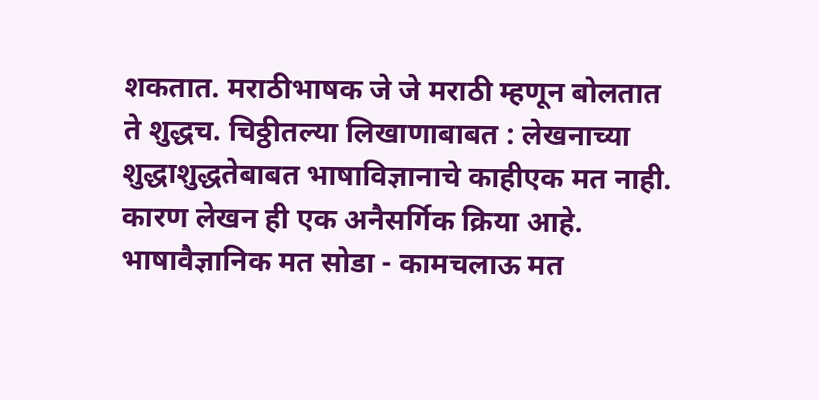शकतात. मराठीभाषक जे जे मराठी म्हणून बोलतात ते शुद्धच. चिठ्ठीतल्या लिखाणाबाबत : लेखनाच्या शुद्धाशुद्धतेबाबत भाषाविज्ञानाचे काहीएक मत नाही. कारण लेखन ही एक अनैसर्गिक क्रिया आहे. भाषावैज्ञानिक मत सोडा - कामचलाऊ मत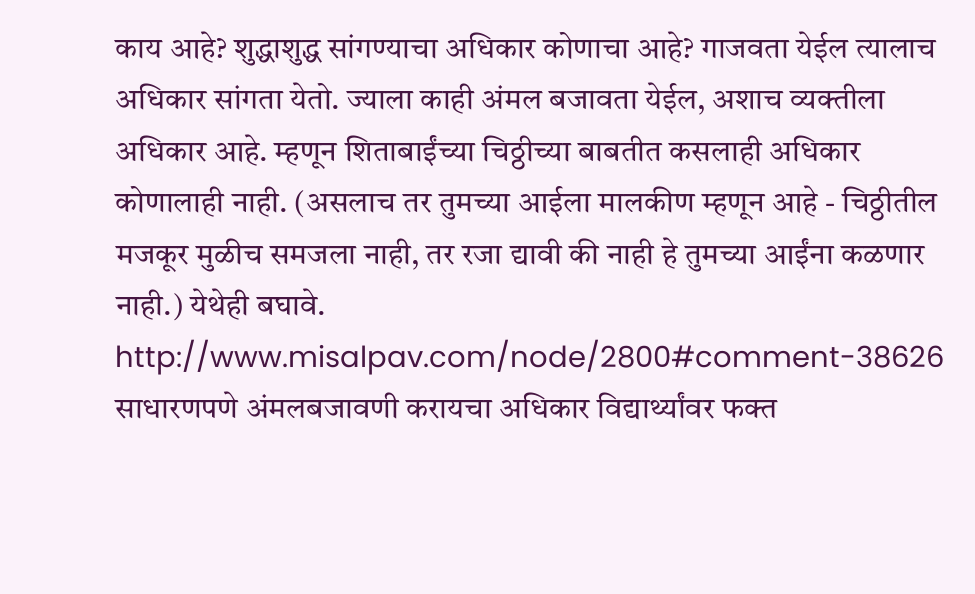काय आहे? शुद्धाशुद्ध सांगण्याचा अधिकार कोणाचा आहे? गाजवता येईल त्यालाच अधिकार सांगता येतो. ज्याला काही अंमल बजावता येईल, अशाच व्यक्तीला अधिकार आहे. म्हणून शिताबाईंच्या चिठ्ठीच्या बाबतीत कसलाही अधिकार कोणालाही नाही. (असलाच तर तुमच्या आईला मालकीण म्हणून आहे - चिठ्ठीतील मजकूर मुळीच समजला नाही, तर रजा द्यावी की नाही हे तुमच्या आईंना कळणार नाही.) येथेही बघावे. http://www.misalpav.com/node/2800#comment-38626 साधारणपणे अंमलबजावणी करायचा अधिकार विद्यार्थ्यांवर फक्त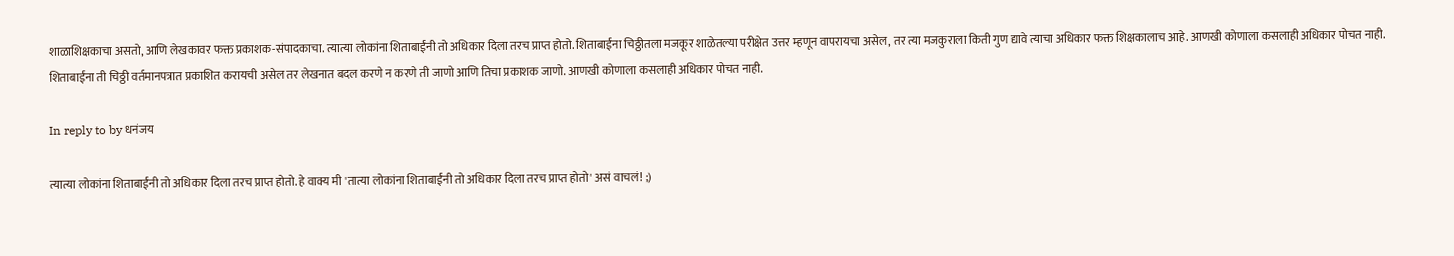शाळाशिक्षकाचा असतो, आणि लेखकावर फक्त प्रकाशक-संपादकाचा. त्यात्या लोकांना शिताबाईंनी तो अधिकार दिला तरच प्राप्त होतो. शिताबाईंना चिठ्ठीतला मजकूर शाळेतल्या परीक्षेत उत्तर म्हणून वापरायचा असेल, तर त्या मजकुराला किती गुण द्यावे त्याचा अधिकार फक्त शिक्षकालाच आहे. आणखी कोणाला कसलाही अधिकार पोचत नाही. शिताबाईंना ती चिठ्ठी वर्तमानपत्रात प्रकाशित करायची असेल तर लेखनात बदल करणे न करणे ती जाणो आणि तिचा प्रकाशक जाणो. आणखी कोणाला कसलाही अधिकार पोचत नाही.

In reply to by धनंजय

त्यात्या लोकांना शिताबाईंनी तो अधिकार दिला तरच प्राप्त होतो. हे वाक्य मी 'तात्या लोकांना शिताबाईंनी तो अधिकार दिला तरच प्राप्त होतो' असं वाचलं! ;)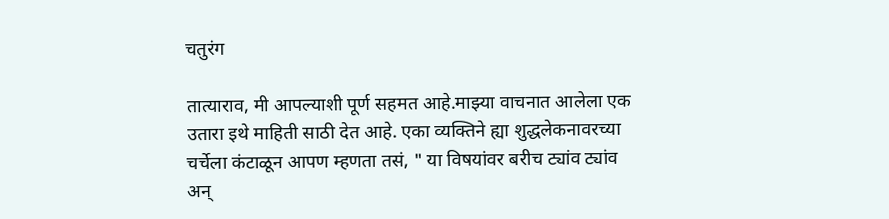चतुरंग

तात्याराव, मी आपल्याशी पूर्ण सहमत आहे.माझ्या वाचनात आलेला एक उतारा इथे माहिती साठी देत आहे. एका व्यक्तिने ह्या शुद्धलेकनावरच्या चर्चेला कंटाळून आपण म्हणता तसं, " या विषयांवर बरीच ट्यांव ट्यांव अन्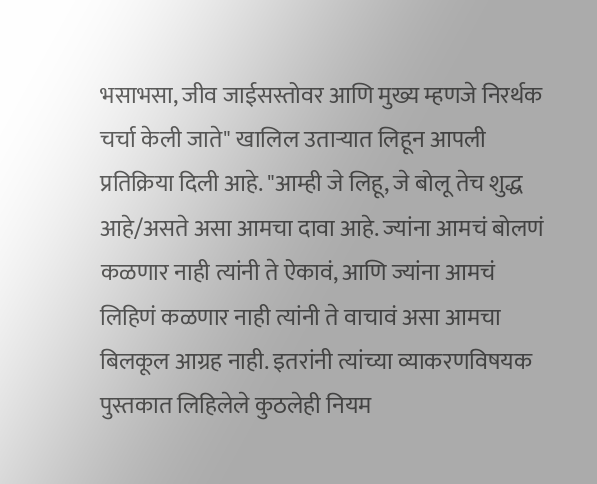भसाभसा, जीव जाईसस्तोवर आणि मुख्य म्हणजे निरर्थक चर्चा केली जाते" खालिल उतार्‍यात लिहून आपली प्रतिक्रिया दिली आहे. "आम्ही जे लिहू, जे बोलू तेच शुद्ध आहे/असते असा आमचा दावा आहे. ज्यांना आमचं बोलणं कळणार नाही त्यांनी ते ऐकावं, आणि ज्यांना आमचं लिहिणं कळणार नाही त्यांनी ते वाचावं असा आमचा बिलकूल आग्रह नाही. इतरांनी त्यांच्या व्याकरणविषयक पुस्तकात लिहिलेले कुठलेही नियम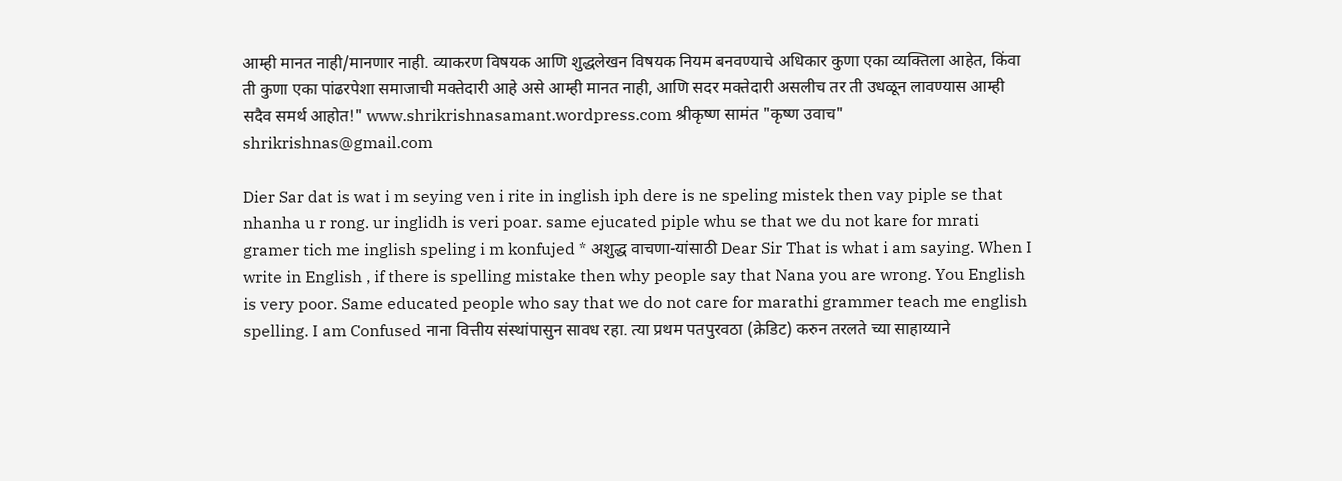आम्ही मानत नाही/मानणार नाही. व्याकरण विषयक आणि शुद्धलेखन विषयक नियम बनवण्याचे अधिकार कुणा एका व्यक्तिला आहेत, किंवा ती कुणा एका पांढरपेशा समाजाची मक्तेदारी आहे असे आम्ही मानत नाही, आणि सदर मक्तेदारी असलीच तर ती उधळून लावण्यास आम्ही सदैव समर्थ आहोत!" www.shrikrishnasamant.wordpress.com श्रीकृष्ण सामंत "कृष्ण उवाच" shrikrishnas@gmail.com

Dier Sar dat is wat i m seying ven i rite in inglish iph dere is ne speling mistek then vay piple se that nhanha u r rong. ur inglidh is veri poar. same ejucated piple whu se that we du not kare for mrati gramer tich me inglish speling i m konfujed * अशुद्ध वाचणा-यांसाठी Dear Sir That is what i am saying. When I write in English , if there is spelling mistake then why people say that Nana you are wrong. You English is very poor. Same educated people who say that we do not care for marathi grammer teach me english spelling. I am Confused नाना वित्तीय संस्थांपासुन सावध रहा. त्या प्रथम पतपुरवठा (क्रेडिट) करुन तरलते च्या साहाय्याने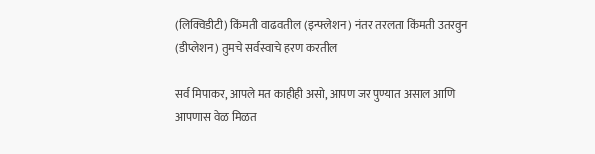(लिक्विडीटी) किंमती वाढवतील (इन्फ्लेशन) नंतर तरलता किंमती उतरवुन (डीप्लेशन) तुमचे सर्वस्वाचे हरण करतील

सर्व मिपाकर, आपले मत काहीही असो, आपण जर पुण्यात असाल आणि आपणास वेळ मिळत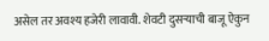असेल तर अवश्य हजेरी लावावी. शेवटी दुसर्‍याची बाजू ऐकुन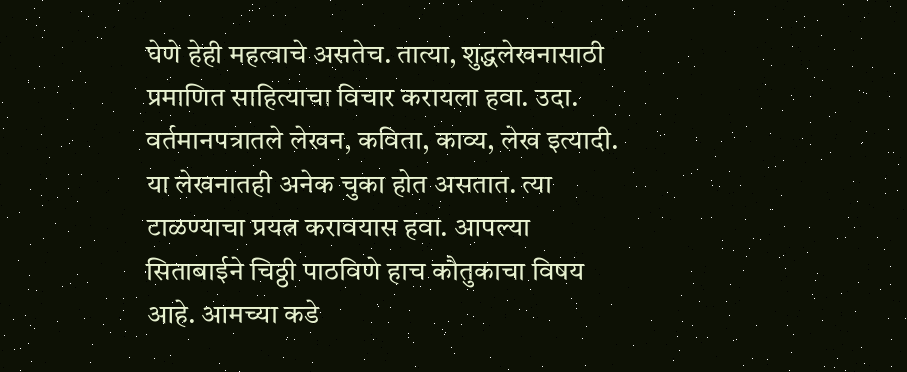घेणे हेही महत्वाचे असतेच. तात्या, शुद्धलेखनासाठी प्रमाणित साहित्याचा विचार करायला हवा. उदा. वर्तमानपत्रातले लेखन, कविता, काव्य, लेख इत्यादी. या लेखनातही अनेक चुका होत असतात. त्या टाळण्याचा प्रयत्न करावयास हवा. आपल्या सिताबाईने चिठ्ठी पाठविणे हाच कौतुकाचा विषय आहे. आमच्या कडे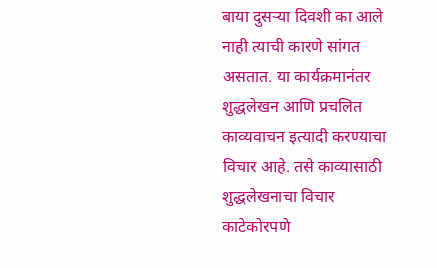बाया दुसर्‍या दिवशी का आले नाही त्याची कारणे सांगत असतात. या कार्यक्रमानंतर शुद्धलेखन आणि प्रचलित काव्यवाचन इत्यादी करण्याचा विचार आहे. तसे काव्यासाठी शुद्धलेखनाचा विचार काटेकोरपणे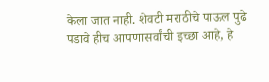केला जात नाही. शेवटी मराठीचे पाऊल पुढे पडावे हीच आपणासर्वांची इच्छा आहे, हे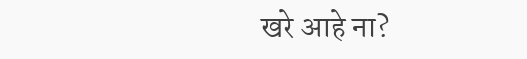खरे आहे ना?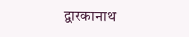द्वारकानाथ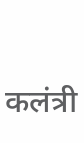कलंत्री